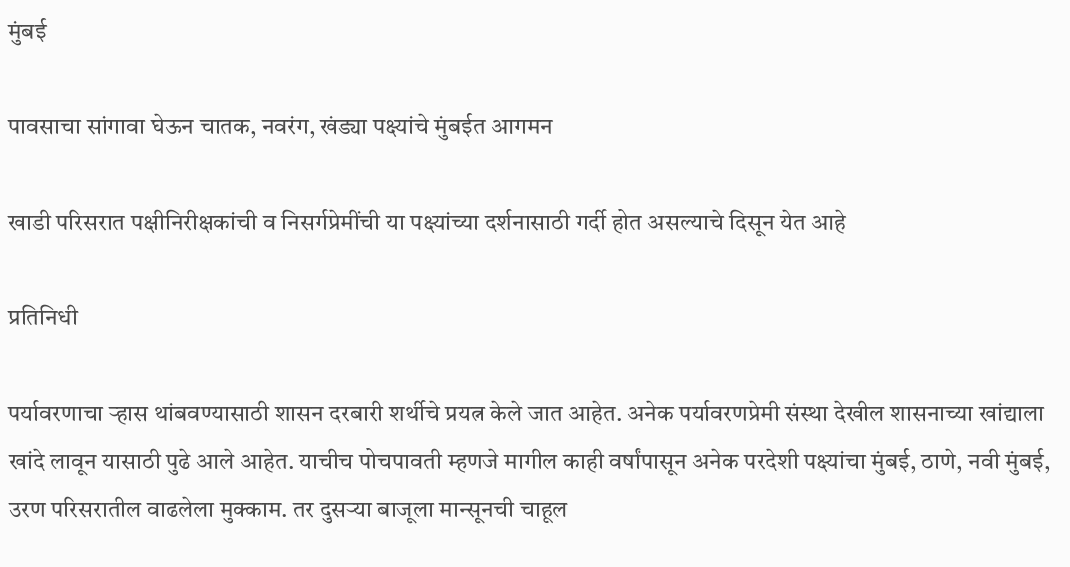मुंबई

पावसाचा सांगावा घेऊन चातक, नवरंग, खंड्या पक्ष्यांचे मुंबईत आगमन

खाडी परिसरात पक्षीनिरीक्षकांची व निसर्गप्रेमींची या पक्ष्यांच्या दर्शनासाठी गर्दी होत असल्याचे दिसून येत आहे

प्रतिनिधी

पर्यावरणाचा ऱ्हास थांबवण्यासाठी शासन दरबारी शर्थीचे प्रयत्न केले जात आहेत. अनेक पर्यावरणप्रेमी संस्था देखील शासनाच्या खांद्याला खांदे लावून यासाठी पुढे आले आहेत. याचीच पोचपावती म्हणजे मागील काही वर्षांपासून अनेक परदेशी पक्ष्यांचा मुंबई, ठाणे, नवी मुंबई, उरण परिसरातील वाढलेला मुक्काम. तर दुसऱ्या बाजूला मान्सूनची चाहूल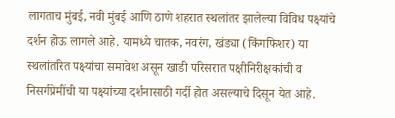लागताच मुंबई, नवी मुंबई आणि ठाणे शहरात स्थलांतर झालेल्या विविध पक्ष्यांचे दर्शन होऊ लागले आहे. यामध्ये चातक, नवरंग, खंड्या (किंगफिशर) या स्थलांतरित पक्ष्यांचा समावेश असून खाडी परिसरात पक्षीनिरीक्षकांची व निसर्गप्रेमींची या पक्ष्यांच्या दर्शनासाठी गर्दी होत असल्याचे दिसून येत आहे.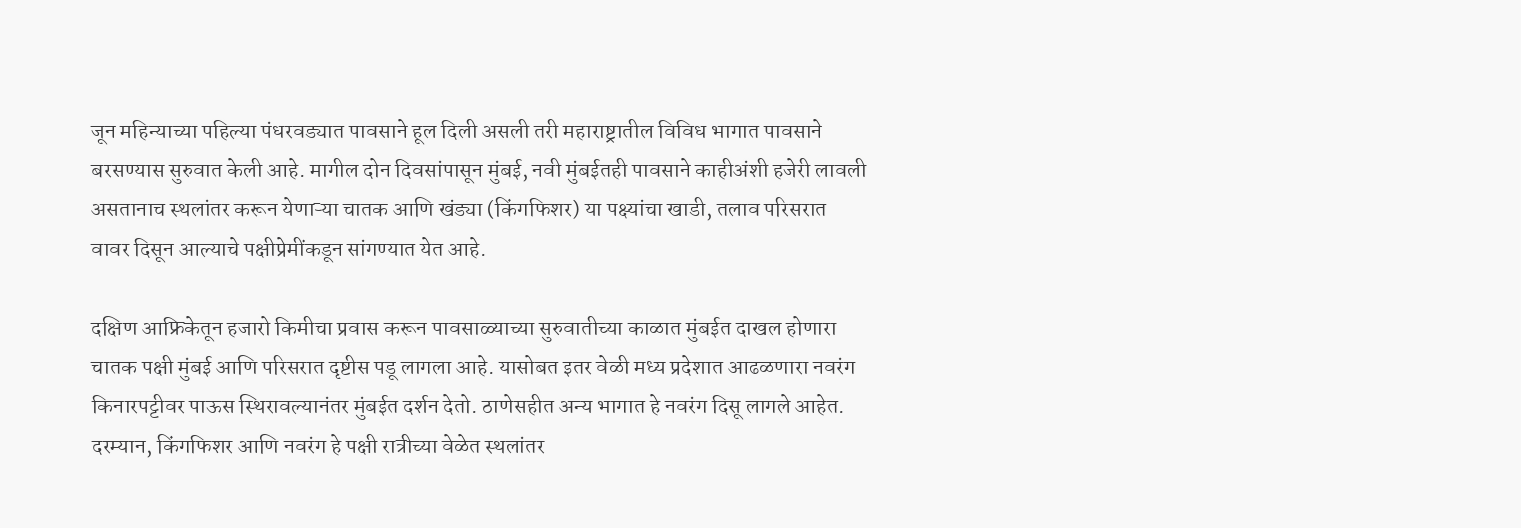जून महिन्याच्या पहिल्या पंधरवड्यात पावसाने हूल दिली असली तरी महाराष्ट्रातील विविध भागात पावसाने बरसण्यास सुरुवात केली आहे. मागील दोन दिवसांपासून मुंबई, नवी मुंबईतही पावसाने काहीअंशी हजेरी लावली असतानाच स्थलांतर करून येणाऱ्या चातक आणि खंड्या (किंगफिशर) या पक्ष्यांचा खाडी, तलाव परिसरात वावर दिसून आल्याचे पक्षीप्रेमींकडून सांगण्यात येत आहे.

दक्षिण आफ्रिकेतून हजारो किमीचा प्रवास करून पावसाळ्याच्या सुरुवातीच्या काळात मुंबईत दाखल होणारा चातक पक्षी मुंबई आणि परिसरात दृष्टीस पडू लागला आहे. यासोबत इतर वेळी मध्य प्रदेशात आढळणारा नवरंग किनारपट्टीवर पाऊस स्थिरावल्यानंतर मुंबईत दर्शन देतो. ठाणेसहीत अन्य भागात हे नवरंग दिसू लागले आहेत. दरम्यान, किंगफिशर आणि नवरंग हे पक्षी रात्रीच्या वेळेत स्थलांतर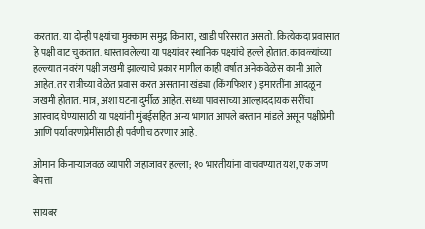करतात. या दोन्ही पक्ष्यांचा मुक्काम समुद्र किनारा, खाडी परिसरात असतो. कित्येकदा प्रवासात हे पक्षी वाट चुकतात. धास्तावलेल्या या पक्ष्यांवर स्थानिक पक्ष्यांचे हल्ले होतात. कावळ्यांच्या हल्ल्यात नवरंग पक्षी जखमी झाल्याचे प्रकार मागील काही वर्षात अनेकवेळेस कानी आले आहेत. तर रात्रीच्या वेळेत प्रवास करत असताना खंड्या (किंगफिशर) इमारतींना आदळून जखमी होतात. मात्र, अशा घटना दुर्मीळ आहेत. सध्या पावसाच्या आल्हाददायक सरींचा आस्वाद घेण्यासाठी या पक्ष्यांनी मुंबईसहित अन्य भागात आपले बस्तान मांडले असून पक्षीप्रेमी आणि पर्यावरणप्रेमींसाठी ही पर्वणीच ठरणार आहे.

ओमान किनाऱ्याजवळ व्यापारी जहाजावर हल्ला; १० भारतीयांना वाचवण्यात यश, एक जण बेपत्ता

सायबर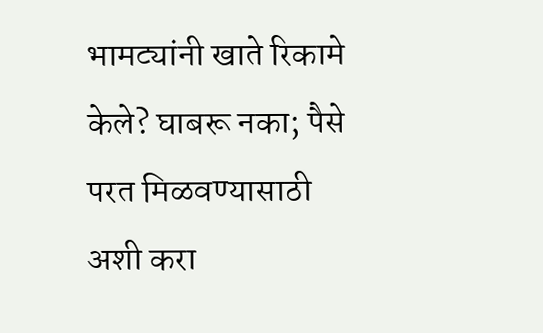भामट्यांनी खाते रिकामे केले? घाबरू नका; पैसे परत मिळवण्यासाठी अशी करा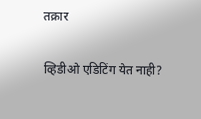तक्रार

व्हिडीओ एडिटिंग येत नाही?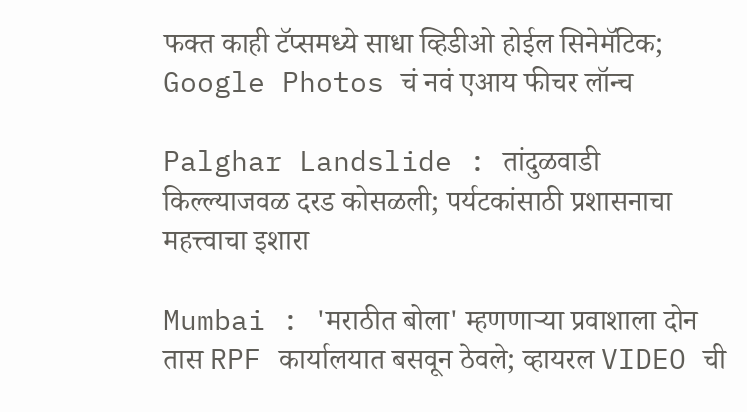फक्त काही टॅप्समध्ये साधा व्हिडीओ होईल सिनेमॅटिक; Google Photos चं नवं एआय फीचर लॉन्च

Palghar Landslide : तांदुळवाडी किल्ल्याजवळ दरड कोसळली; पर्यटकांसाठी प्रशासनाचा महत्त्वाचा इशारा

Mumbai : 'मराठीत बोला' म्हणणाऱ्या प्रवाशाला दोन तास RPF कार्यालयात बसवून ठेवले; व्हायरल VIDEO ची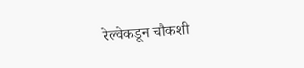रेल्वेकडून चौकशी